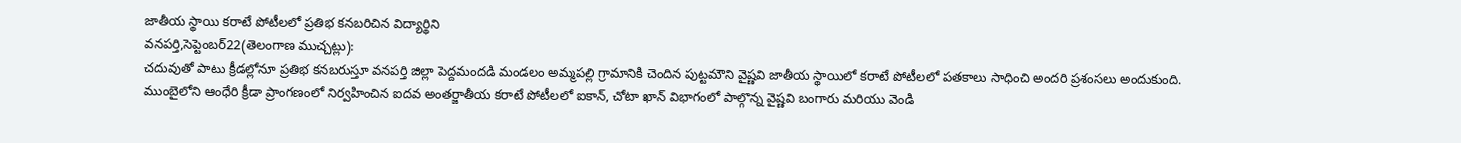జాతీయ స్థాయి కరాటే పోటీలలో ప్రతిభ కనబరిచిన విద్యార్థిని
వనపర్తి,సెప్టెంబర్22(తెలంగాణ ముచ్చట్లు):
చదువుతో పాటు క్రీడల్లోనూ ప్రతిభ కనబరుస్తూ వనపర్తి జిల్లా పెద్దమందడి మండలం అమ్మపల్లి గ్రామానికి చెందిన పుట్టమౌని వైష్ణవి జాతీయ స్థాయిలో కరాటే పోటీలలో పతకాలు సాధించి అందరి ప్రశంసలు అందుకుంది.
ముంబైలోని ఆంధేరి క్రీడా ప్రాంగణంలో నిర్వహించిన ఐదవ అంతర్జాతీయ కరాటే పోటీలలో ఐకాన్, చోటా ఖాన్ విభాగంలో పాల్గొన్న వైష్ణవి బంగారు మరియు వెండి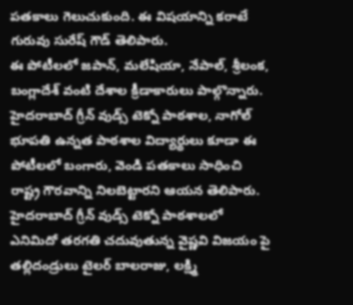పతకాలు గెలుచుకుంది. ఈ విషయాన్ని కరాటే గురువు సురేష్ గౌడ్ తెలిపారు.
ఈ పోటీలలో జపాన్, మలేషియా, నేపాల్, శ్రీలంక, బంగ్లాదేశ్ వంటి దేశాల క్రీడాకారులు పాల్గొన్నారు. హైదరాబాద్ గ్రీన్ వుడ్స్ టెక్నో పాఠశాల, నాగోల్ భూపతి ఉన్నత పాఠశాల విద్యార్థులు కూడా ఈ పోటీలలో బంగారు, వెండి పతకాలు సాధించి రాష్ట్ర గౌరవాన్ని నిలబెట్టారని ఆయన తెలిపారు.
హైదరాబాద్ గ్రీన్ వుడ్స్ టెక్నో పాఠశాలలో ఎనిమిదో తరగతి చదువుతున్న వైష్ణవి విజయం పై తల్లిదండ్రులు టైలర్ బాలరాజు, లక్ష్మి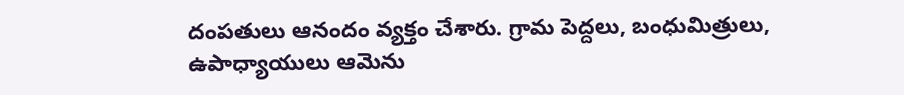దంపతులు ఆనందం వ్యక్తం చేశారు. గ్రామ పెద్దలు, బంధుమిత్రులు, ఉపాధ్యాయులు ఆమెను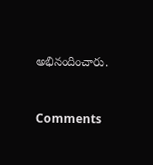అభినందించారు.


Comments